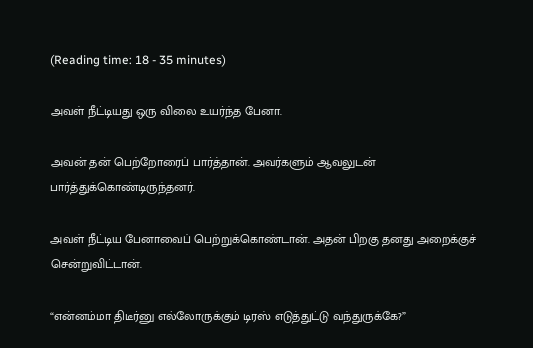(Reading time: 18 - 35 minutes)

அவள் நீட்டியது ஒரு விலை உயர்ந்த பேனா.

அவன் தன் பெற்றோரைப் பார்த்தான். அவர்களும் ஆவலுடன் பார்த்துக்கொண்டிருந்தனர்.

அவள் நீட்டிய பேனாவைப் பெற்றுக்கொண்டான். அதன் பிறகு தனது அறைக்குச் சென்றுவிட்டான்.

“என்னம்மா திடீர்னு எல்லோருக்கும் டிரஸ் எடுத்துட்டு வந்துருக்கே?”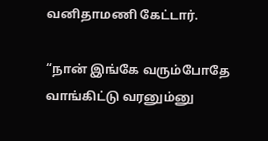வனிதாமணி கேட்டார்.

“நான் இங்கே வரும்போதே வாங்கிட்டு வரனும்னு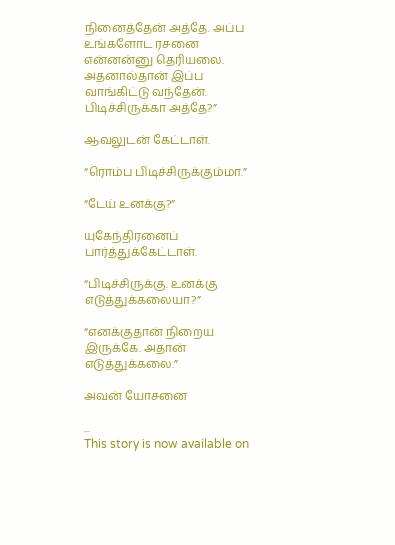நினைத்தேன் அத்தே. அப்ப உங்களோட ரசனை என்னன்னு தெரியலை. அதனால்தான் இப்ப வாங்கிட்டு வந்தேன். பிடிச்சிருக்கா அத்தே?”

ஆவலுடன் கேட்டாள்.

“ரொம்ப பிடிச்சிருக்கும்மா.”

“டேய் உனக்கு?”

யுகேந்திரனைப் பார்த்துக்கேட்டாள்.

“பிடிச்சிருக்கு. உனக்கு எடுத்துக்கலையா?”

“எனக்குதான் நிறைய இருக்கே. அதான் எடுத்துக்கலை.”

அவன் யோசனை

...
This story is now available on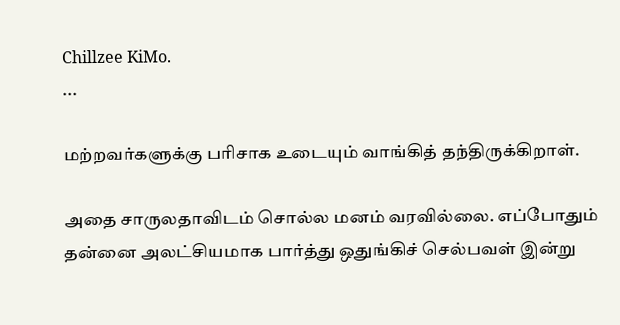Chillzee KiMo.
...

மற்றவர்களுக்கு பரிசாக உடையும் வாங்கித் தந்திருக்கிறாள்.

அதை சாருலதாவிடம் சொல்ல மனம் வரவில்லை. எப்போதும் தன்னை அலட்சியமாக பார்த்து ஒதுங்கிச் செல்பவள் இன்று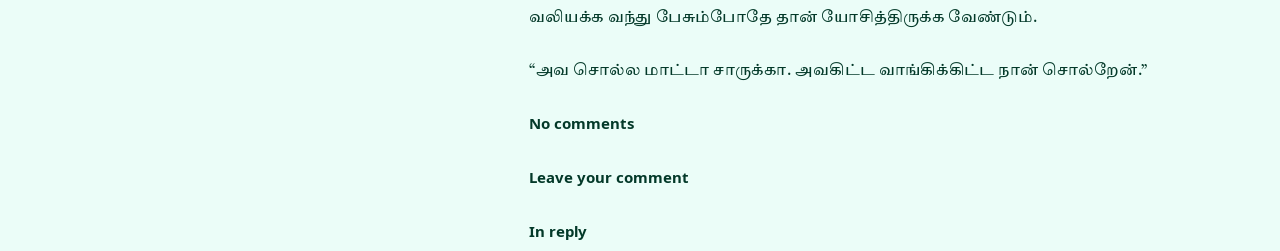வலியக்க வந்து பேசும்போதே தான் யோசித்திருக்க வேண்டும்.

“அவ சொல்ல மாட்டா சாருக்கா. அவகிட்ட வாங்கிக்கிட்ட நான் சொல்றேன்.”

No comments

Leave your comment

In reply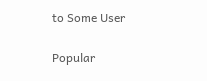to Some User

Popular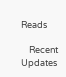Reads

    Recent Updates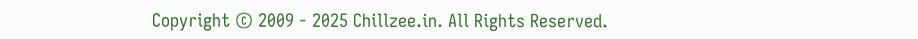Copyright © 2009 - 2025 Chillzee.in. All Rights Reserved.